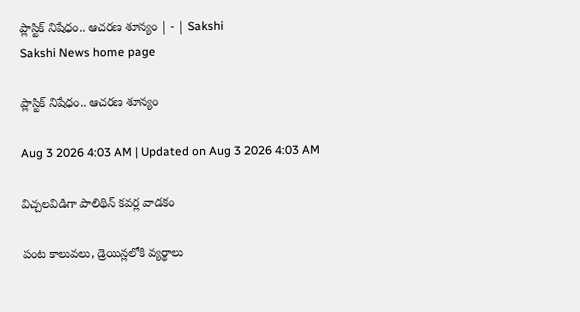ప్లాస్టిక్‌ నిషేధం.. ఆచరణ శూన్యం | - | Sakshi
Sakshi News home page

ప్లాస్టిక్‌ నిషేధం.. ఆచరణ శూన్యం

Aug 3 2026 4:03 AM | Updated on Aug 3 2026 4:03 AM

విచ్చలవిడిగా పాలిథిన్‌ కవర్ల వాడకం

పంట కాలువలు, డ్రెయిన్లలోకి వ్యర్థాలు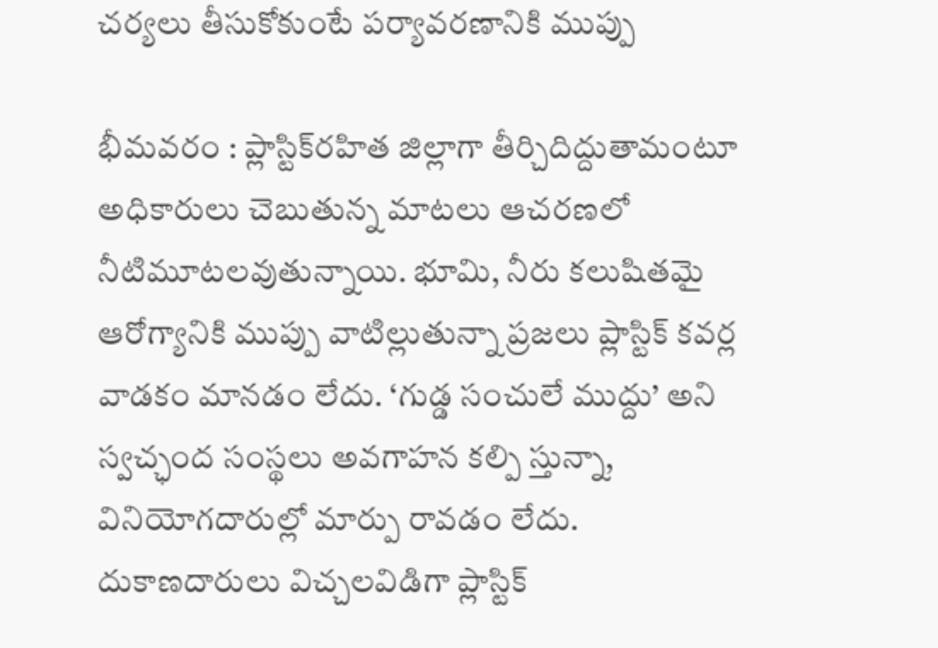చర్యలు తీసుకోకుంటే పర్యావరణానికి ముప్పు

భీమవరం : ప్లాస్టిక్‌రహిత జిల్లాగా తీర్చిదిద్దుతామంటూ అధికారులు చెబుతున్న మాటలు ఆచరణలో నీటిమూటలవుతున్నాయి. భూమి, నీరు కలుషితమై ఆరోగ్యానికి ముప్పు వాటిల్లుతున్నా ప్రజలు ప్లాస్టిక్‌ కవర్ల వాడకం మానడం లేదు. ‘గుడ్డ సంచులే ముద్దు’ అని స్వచ్ఛంద సంస్థలు అవగాహన కల్పి స్తున్నా, వినియోగదారుల్లో మార్పు రావడం లేదు. దుకాణదారులు విచ్చలవిడిగా ప్లాస్టిక్‌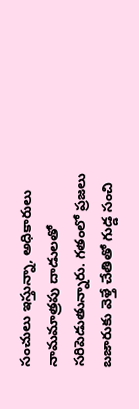సంచులు ఇస్తున్నా, అధికారులు నామమాత్రపు దాడులతో సరిపెడుతున్నారు. గతంలో ప్రజలు బజారుకు వెళ్తే చేతితో గుడ్డ సంచి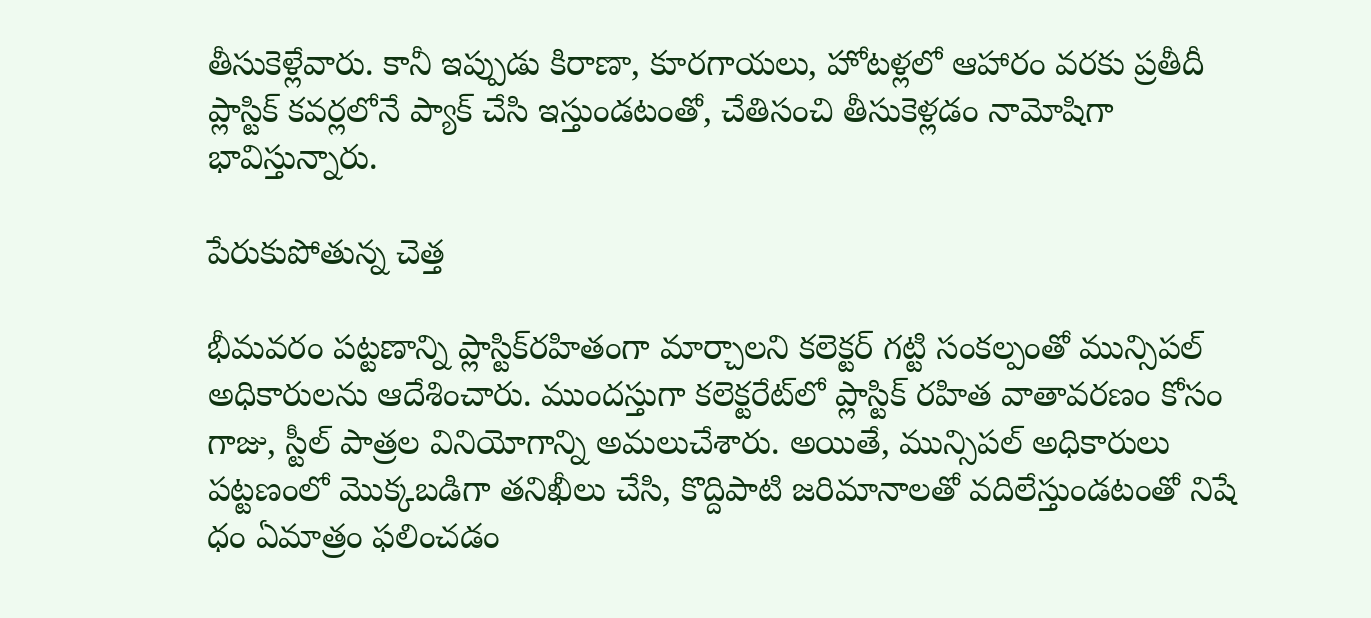తీసుకెళ్లేవారు. కానీ ఇప్పుడు కిరాణా, కూరగాయలు, హోటళ్లలో ఆహారం వరకు ప్రతీదీ ప్లాస్టిక్‌ కవర్లలోనే ప్యాక్‌ చేసి ఇస్తుండటంతో, చేతిసంచి తీసుకెళ్లడం నామోషిగా భావిస్తున్నారు.

పేరుకుపోతున్న చెత్త

భీమవరం పట్టణాన్ని ప్లాస్టిక్‌రహితంగా మార్చాలని కలెక్టర్‌ గట్టి సంకల్పంతో మున్సిపల్‌ అధికారులను ఆదేశించారు. ముందస్తుగా కలెక్టరేట్‌లో ప్లాస్టిక్‌ రహిత వాతావరణం కోసం గాజు, స్టీల్‌ పాత్రల వినియోగాన్ని అమలుచేశారు. అయితే, మున్సిపల్‌ అధికారులు పట్టణంలో మొక్కబడిగా తనిఖీలు చేసి, కొద్దిపాటి జరిమానాలతో వదిలేస్తుండటంతో నిషే ధం ఏమాత్రం ఫలించడం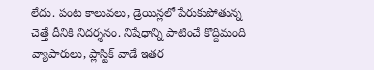లేదు. పంట కాలువలు, డ్రెయిన్లలో పేరుకుపోతున్న చెత్తే దీనికి నిదర్శనం. నిషేధాన్ని పాటించే కొద్దిమంది వ్యాపారులు, ప్లాస్టిక్‌ వాడే ఇతర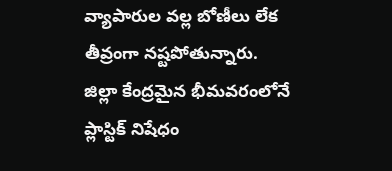వ్యాపారుల వల్ల బోణీలు లేక తీవ్రంగా నష్టపోతున్నారు. జిల్లా కేంద్రమైన భీమవరంలోనే ప్లాస్టిక్‌ నిషేధం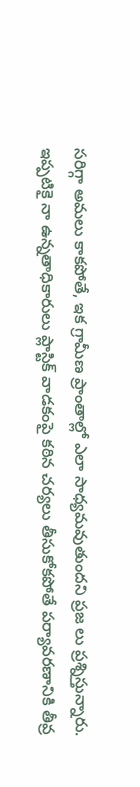సరిగ్గా అమలు కాకపోతే, ఇక గ్రామీణ ప్రాంతాల్లో ఎలా సాధ్యమవుతుందని ప్రజ లు ప్రశ్నిస్తున్నారు. ఇప్పటికై నా ఉన్నతాధికారులు ప్లాస్టిక్‌ వాడకంపై కఠిన చర్యలు తీసుకోకపోతే పర్యావరణానికి తీవ్ర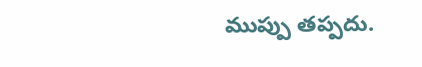ముప్పు తప్పదు.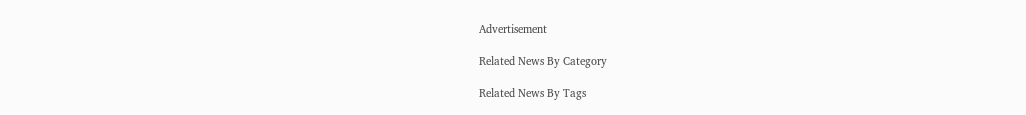Advertisement

Related News By Category

Related News By Tags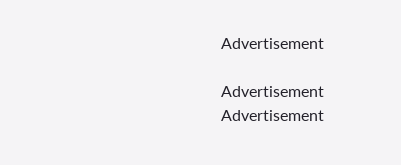Advertisement

Advertisement
Advertisement